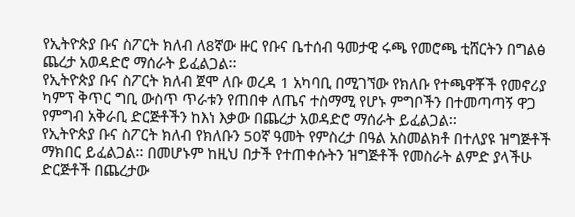የኢትዮጵያ ቡና ስፖርት ክለብ ለ8ኛው ዙር የቡና ቤተሰብ ዓመታዊ ሩጫ የመሮጫ ቲሸርትን በግልፅ ጨረታ አወዳድሮ ማሰራት ይፈልጋል፡፡
የኢትዮጵያ ቡና ስፖርት ክለብ ጀሞ ለቡ ወረዳ 1 አካባቢ በሚገኘው የክለቡ የተጫዋቾች የመኖሪያ ካምፕ ቅጥር ግቢ ውስጥ ጥራቱን የጠበቀ ለጤና ተስማሚ የሆኑ ምግቦችን በተመጣጣኝ ዋጋ የምግብ አቅራቢ ድርጅቶችን ከእነ እቃው በጨረታ አወዳድሮ ማሰራት ይፈልጋል፡፡
የኢትዮጵያ ቡና ስፖርት ክለብ የክለቡን 50ኛ ዓመት የምስረታ በዓል አስመልክቶ በተለያዩ ዝግጅቶች ማክበር ይፈልጋል፡፡ በመሆኑም ከዚህ በታች የተጠቀሱትን ዝግጅቶች የመስራት ልምድ ያላችሁ ድርጅቶች በጨረታው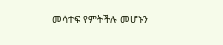መሳተፍ የምትችሉ መሆኑን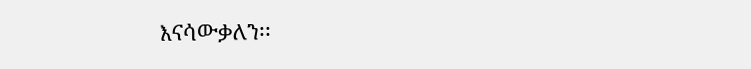እናሳውቃለን፡፡